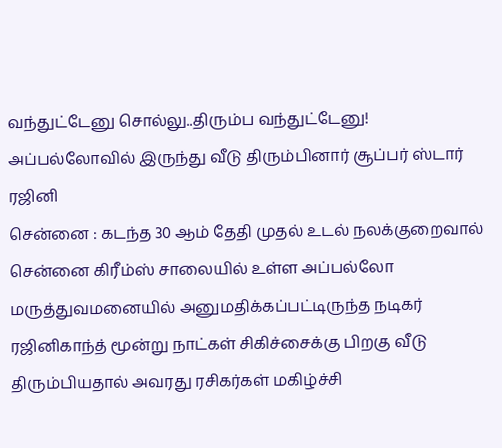வந்துட்டேனு சொல்லு..திரும்ப வந்துட்டேனு! அப்பல்லோவில் இருந்து வீடு திரும்பினார் சூப்பர் ஸ்டார் ரஜினி
சென்னை : கடந்த 30 ஆம் தேதி முதல் உடல் நலக்குறைவால் சென்னை கிரீம்ஸ் சாலையில் உள்ள அப்பல்லோ மருத்துவமனையில் அனுமதிக்கப்பட்டிருந்த நடிகர் ரஜினிகாந்த் மூன்று நாட்கள் சிகிச்சைக்கு பிறகு வீடு திரும்பியதால் அவரது ரசிகர்கள் மகிழ்ச்சி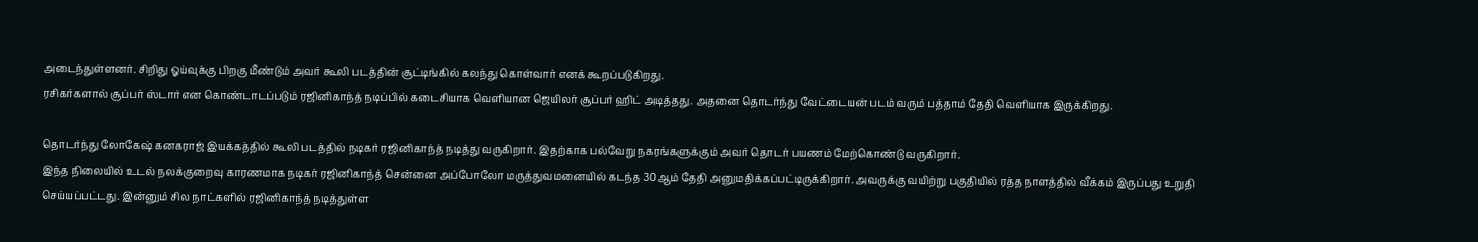அடைந்துள்ளனர். சிறிது ஓய்வுக்கு பிறகு மீண்டும் அவர் கூலி படத்தின் சூட்டிங்கில் கலந்து கொள்வார் எனக் கூறப்படுகிறது.
ரசிகர்களால் சூப்பர் ஸ்டார் என கொண்டாடப்படும் ரஜினிகாந்த் நடிப்பில் கடைசியாக வெளியான ஜெயிலர் சூப்பர் ஹிட் அடித்தது. அதனை தொடர்ந்து வேட்டையன் படம் வரும் பத்தாம் தேதி வெளியாக இருக்கிறது.

தொடர்ந்து லோகேஷ் கனகராஜ் இயக்கத்தில் கூலி படத்தில் நடிகர் ரஜினிகாந்த் நடித்து வருகிறார். இதற்காக பல்வேறு நகரங்களுக்கும் அவர் தொடர் பயணம் மேற்கொண்டு வருகிறார்.
இந்த நிலையில் உடல் நலக்குறைவு காரணமாக நடிகர் ரஜினிகாந்த் சென்னை அப்போலோ மருத்துவமனையில் கடந்த 30ஆம் தேதி அனுமதிக்கப்பட்டிருக்கிறார். அவருக்கு வயிற்று பகுதியில் ரத்த நாளத்தில் வீக்கம் இருப்பது உறுதி செய்யப்பட்டது. இன்னும் சில நாட்களில் ரஜினிகாந்த் நடித்துள்ள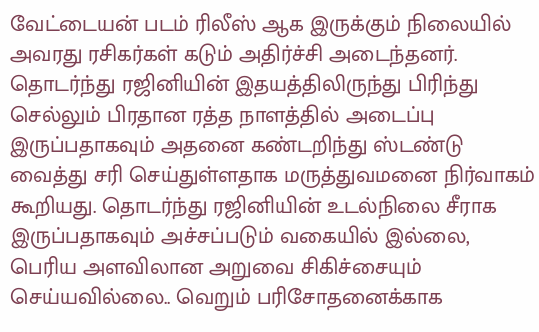வேட்டையன் படம் ரிலீஸ் ஆக இருக்கும் நிலையில் அவரது ரசிகர்கள் கடும் அதிர்ச்சி அடைந்தனர்.
தொடர்ந்து ரஜினியின் இதயத்திலிருந்து பிரிந்து செல்லும் பிரதான ரத்த நாளத்தில் அடைப்பு இருப்பதாகவும் அதனை கண்டறிந்து ஸ்டண்டு வைத்து சரி செய்துள்ளதாக மருத்துவமனை நிர்வாகம் கூறியது. தொடர்ந்து ரஜினியின் உடல்நிலை சீராக இருப்பதாகவும் அச்சப்படும் வகையில் இல்லை, பெரிய அளவிலான அறுவை சிகிச்சையும் செய்யவில்லை.. வெறும் பரிசோதனைக்காக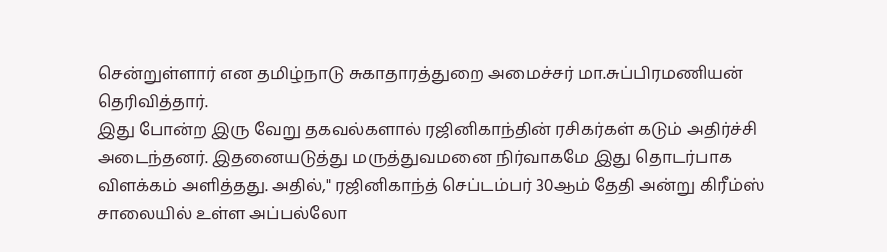சென்றுள்ளார் என தமிழ்நாடு சுகாதாரத்துறை அமைச்சர் மா.சுப்பிரமணியன் தெரிவித்தார்.
இது போன்ற இரு வேறு தகவல்களால் ரஜினிகாந்தின் ரசிகர்கள் கடும் அதிர்ச்சி அடைந்தனர். இதனையடுத்து மருத்துவமனை நிர்வாகமே இது தொடர்பாக விளக்கம் அளித்தது. அதில்," ரஜினிகாந்த் செப்டம்பர் 30ஆம் தேதி அன்று கிரீம்ஸ் சாலையில் உள்ள அப்பல்லோ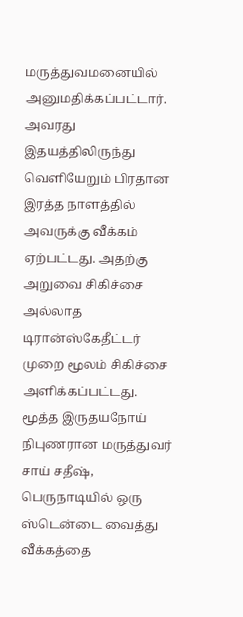மருத்துவமனையில் அனுமதிக்கப்பட்டார். அவரது இதயத்திலிருந்து வெளியேறும் பிரதான இரத்த நாளத்தில் அவருக்கு வீக்கம் ஏற்பட்டது. அதற்கு அறுவை சிகிச்சை அல்லாத டிரான்ஸ்கேதீட்டர் முறை மூலம் சிகிச்சை அளிக்கப்பட்டது.
மூத்த இருதயநோய் நிபுணரான மருத்துவர் சாய் சதீஷ், பெருநாடியில் ஒரு ஸ்டென்டை வைத்து வீக்கத்தை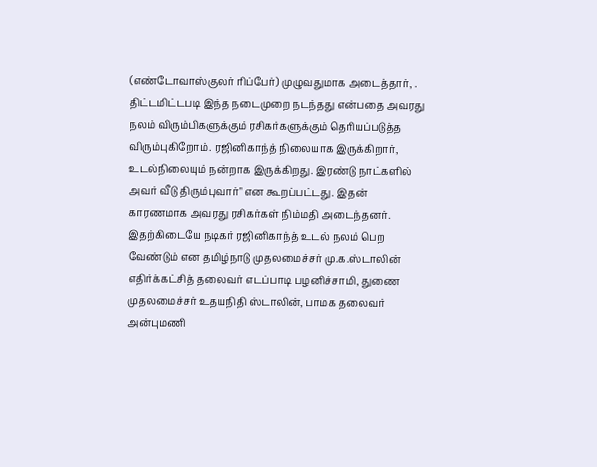(எண்டோவாஸ்குலர் ரிப்பேர்) முழுவதுமாக அடைத்தார், . திட்டமிட்டபடி இந்த நடைமுறை நடந்தது என்பதை அவரது நலம் விரும்பிகளுக்கும் ரசிகர்களுக்கும் தெரியப்படுத்த விரும்புகிறோம். ரஜினிகாந்த் நிலையாக இருக்கிறார், உடல்நிலையும் நன்றாக இருக்கிறது. இரண்டு நாட்களில் அவர் வீடு திரும்புவார்" என கூறப்பட்டது. இதன் காரணமாக அவரது ரசிகர்கள் நிம்மதி அடைந்தனர்.
இதற்கிடையே நடிகர் ரஜினிகாந்த் உடல் நலம் பெற வேண்டும் என தமிழ்நாடு முதலமைச்சர் மு.க.ஸ்டாலின் எதிர்க்கட்சித் தலைவர் எடப்பாடி பழனிச்சாமி, துணை முதலமைச்சர் உதயநிதி ஸ்டாலின், பாமக தலைவர் அன்புமணி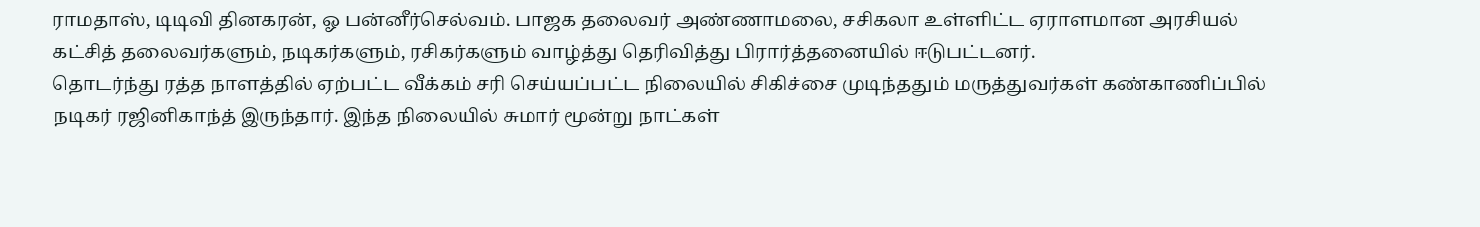ராமதாஸ், டிடிவி தினகரன், ஓ பன்னீர்செல்வம். பாஜக தலைவர் அண்ணாமலை, சசிகலா உள்ளிட்ட ஏராளமான அரசியல் கட்சித் தலைவர்களும், நடிகர்களும், ரசிகர்களும் வாழ்த்து தெரிவித்து பிரார்த்தனையில் ஈடுபட்டனர்.
தொடர்ந்து ரத்த நாளத்தில் ஏற்பட்ட வீக்கம் சரி செய்யப்பட்ட நிலையில் சிகிச்சை முடிந்ததும் மருத்துவர்கள் கண்காணிப்பில் நடிகர் ரஜினிகாந்த் இருந்தார். இந்த நிலையில் சுமார் மூன்று நாட்கள்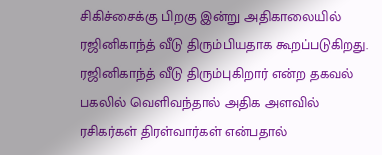சிகிச்சைக்கு பிறகு இன்று அதிகாலையில் ரஜினிகாந்த் வீடு திரும்பியதாக கூறப்படுகிறது. ரஜினிகாந்த் வீடு திரும்புகிறார் என்ற தகவல் பகலில் வெளிவந்தால் அதிக அளவில் ரசிகர்கள் திரள்வார்கள் என்பதால்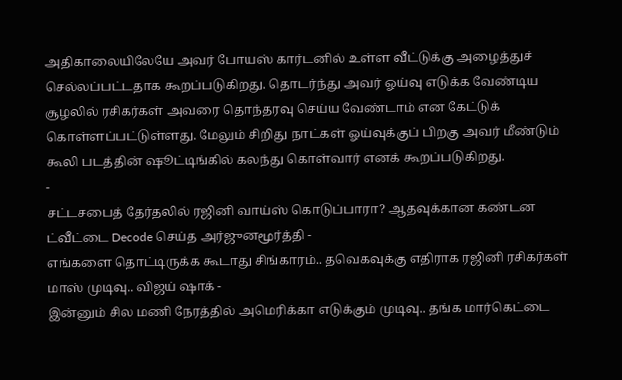அதிகாலையிலேயே அவர் போயஸ் கார்டனில் உள்ள வீட்டுக்கு அழைத்துச் செல்லப்பட்டதாக கூறப்படுகிறது. தொடர்ந்து அவர் ஓய்வு எடுக்க வேண்டிய சூழலில் ரசிகர்கள் அவரை தொந்தரவு செய்ய வேண்டாம் என கேட்டுக் கொள்ளப்பட்டுள்ளது. மேலும் சிறிது நாட்கள் ஓய்வுக்குப் பிறகு அவர் மீண்டும் கூலி படத்தின் ஷூட்டிங்கில் கலந்து கொள்வார் எனக் கூறப்படுகிறது.
-
சட்டசபைத் தேர்தலில் ரஜினி வாய்ஸ் கொடுப்பாரா? ஆதவுக்கான கண்டன ட்வீட்டை Decode செய்த அர்ஜுனமூர்த்தி -
எங்களை தொட்டிருக்க கூடாது சிங்காரம்.. தவெகவுக்கு எதிராக ரஜினி ரசிகர்கள் மாஸ் முடிவு.. விஜய் ஷாக் -
இன்னும் சில மணி நேரத்தில் அமெரிக்கா எடுக்கும் முடிவு.. தங்க மார்கெட்டை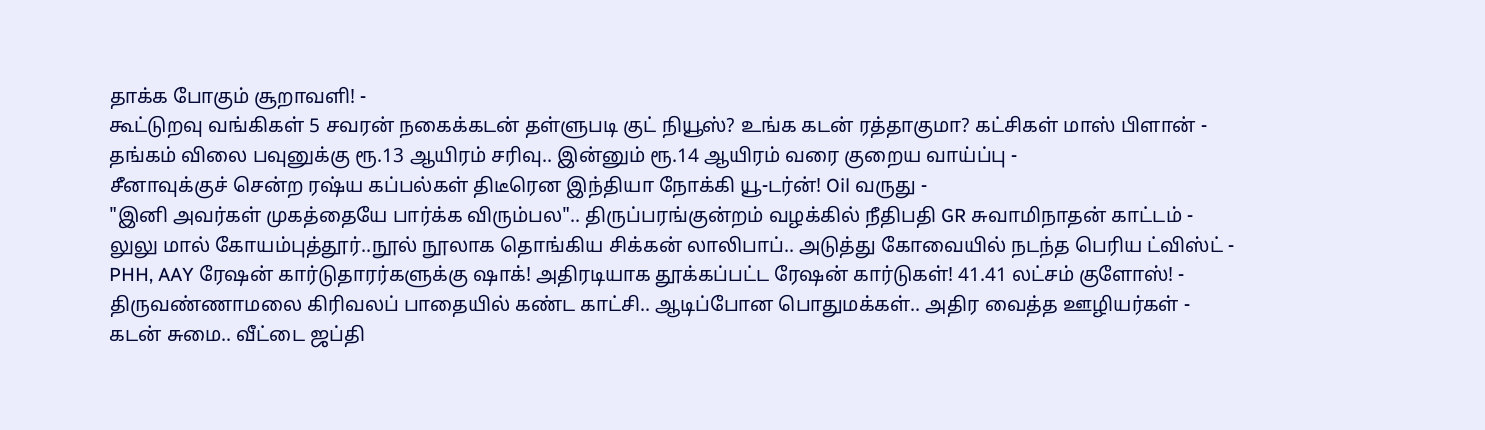தாக்க போகும் சூறாவளி! -
கூட்டுறவு வங்கிகள் 5 சவரன் நகைக்கடன் தள்ளுபடி குட் நியூஸ்? உங்க கடன் ரத்தாகுமா? கட்சிகள் மாஸ் பிளான் -
தங்கம் விலை பவுனுக்கு ரூ.13 ஆயிரம் சரிவு.. இன்னும் ரூ.14 ஆயிரம் வரை குறைய வாய்ப்பு -
சீனாவுக்குச் சென்ற ரஷ்ய கப்பல்கள் திடீரென இந்தியா நோக்கி யூ-டர்ன்! Oil வருது -
"இனி அவர்கள் முகத்தையே பார்க்க விரும்பல".. திருப்பரங்குன்றம் வழக்கில் நீதிபதி GR சுவாமிநாதன் காட்டம் -
லுலு மால் கோயம்புத்தூர்..நூல் நூலாக தொங்கிய சிக்கன் லாலிபாப்.. அடுத்து கோவையில் நடந்த பெரிய ட்விஸ்ட் -
PHH, AAY ரேஷன் கார்டுதாரர்களுக்கு ஷாக்! அதிரடியாக தூக்கப்பட்ட ரேஷன் கார்டுகள்! 41.41 லட்சம் குளோஸ்! -
திருவண்ணாமலை கிரிவலப் பாதையில் கண்ட காட்சி.. ஆடிப்போன பொதுமக்கள்.. அதிர வைத்த ஊழியர்கள் -
கடன் சுமை.. வீட்டை ஜப்தி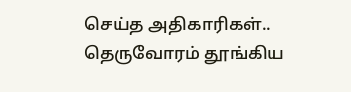செய்த அதிகாரிகள்.. தெருவோரம் தூங்கிய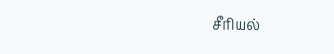சீரியல்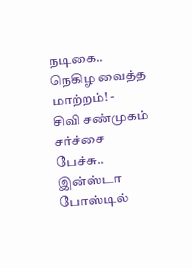நடிகை.. நெகிழ வைத்த மாற்றம்! -
சிவி சண்முகம் சர்ச்சை பேச்சு.. இன்ஸ்டா போஸ்டில்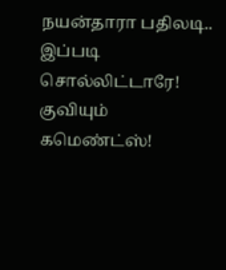நயன்தாரா பதிலடி.. இப்படி சொல்லிட்டாரே! குவியும் கமெண்ட்ஸ்!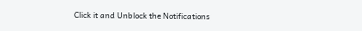Click it and Unblock the Notifications